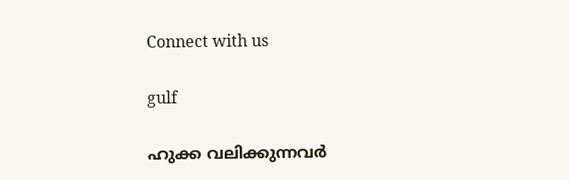Connect with us

gulf

ഹുക്ക വലിക്കുന്നവര്‍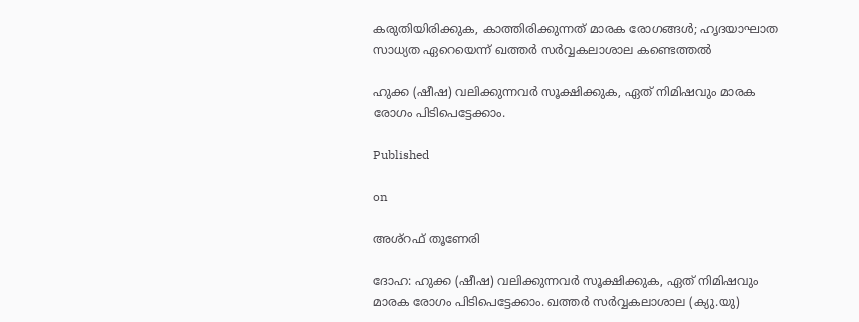കരുതിയിരിക്കുക, കാത്തിരിക്കുന്നത് മാരക രോഗങ്ങള്‍; ഹൃദയാഘാത സാധ്യത ഏറെയെന്ന് ഖത്തര്‍ സര്‍വ്വകലാശാല കണ്ടെത്തല്‍

ഹുക്ക (ഷീഷ) വലിക്കുന്നവര്‍ സൂക്ഷിക്കുക, ഏത് നിമിഷവും മാരക രോഗം പിടിപെട്ടേക്കാം.

Published

on

അശ്റഫ് തൂണേരി

ദോഹ: ഹുക്ക (ഷീഷ) വലിക്കുന്നവര്‍ സൂക്ഷിക്കുക, ഏത് നിമിഷവും മാരക രോഗം പിടിപെട്ടേക്കാം. ഖത്തര്‍ സര്‍വ്വകലാശാല (ക്യു.യു)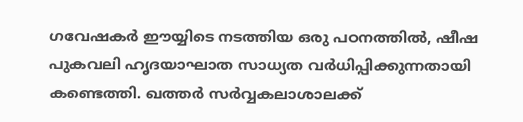ഗവേഷകര്‍ ഈയ്യിടെ നടത്തിയ ഒരു പഠനത്തില്‍, ഷീഷ പുകവലി ഹൃദയാഘാത സാധ്യത വര്‍ധിപ്പിക്കുന്നതായി കണ്ടെത്തി. ഖത്തര്‍ സര്‍വ്വകലാശാലക്ക്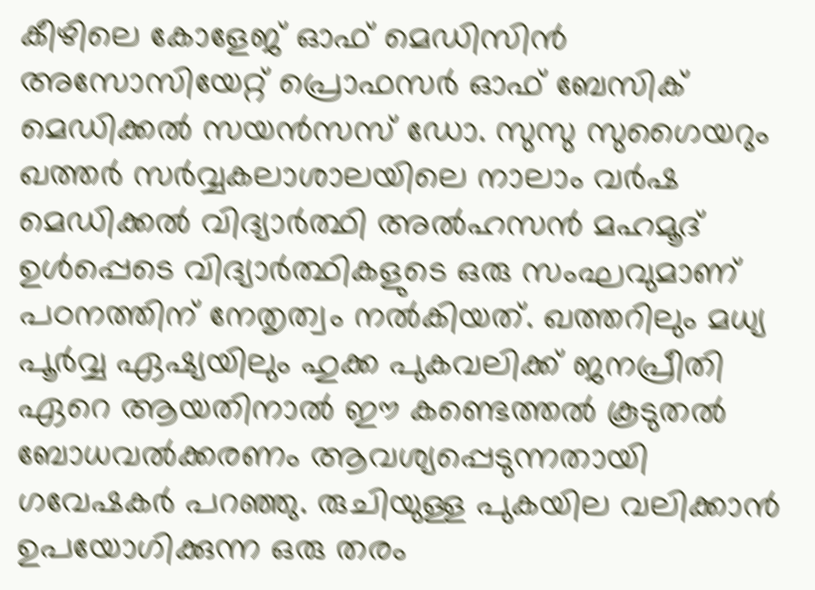കീഴിലെ കോളേജ് ഓഫ് മെഡിസിന്‍ അസോസിയേറ്റ് പ്രൊഫസര്‍ ഓഫ് ബേസിക് മെഡിക്കല്‍ സയന്‍സസ് ഡോ. സുസു സുഗൈയറും ഖത്തര്‍ സര്‍വ്വകലാശാലയിലെ നാലാം വര്‍ഷ മെഡിക്കല്‍ വിദ്യാര്‍ത്ഥി അല്‍ഹസന്‍ മഹമൂദ് ഉള്‍പ്പെടെ വിദ്യാര്‍ത്ഥികളുടെ ഒരു സംഘവുമാണ് പഠനത്തിന് നേതൃത്വം നല്‍കിയത്. ഖത്തറിലും മധ്യ പൂര്‍വ്വ ഏഷ്യയിലും ഹുക്ക പുകവലിക്ക് ജനപ്രീതി ഏറെ ആയതിനാല്‍ ഈ കണ്ടെത്തല്‍ കൂടുതല്‍ ബോധവല്‍ക്കരണം ആവശ്യപ്പെടുന്നതായി ഗവേഷകര്‍ പറഞ്ഞു. രുചിയുള്ള പുകയില വലിക്കാന്‍ ഉപയോഗിക്കുന്ന ഒരു തരം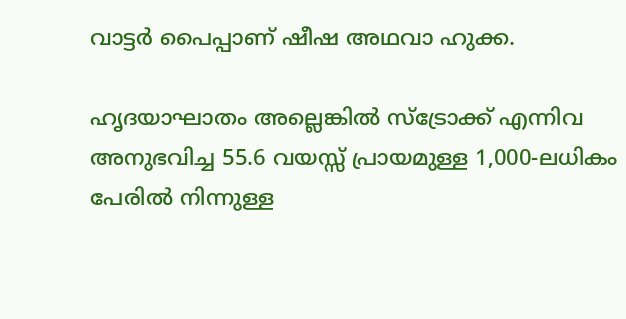വാട്ടര്‍ പൈപ്പാണ് ഷീഷ അഥവാ ഹുക്ക.

ഹൃദയാഘാതം അല്ലെങ്കില്‍ സ്‌ട്രോക്ക് എന്നിവ അനുഭവിച്ച 55.6 വയസ്സ് പ്രായമുള്ള 1,000-ലധികം പേരില്‍ നിന്നുള്ള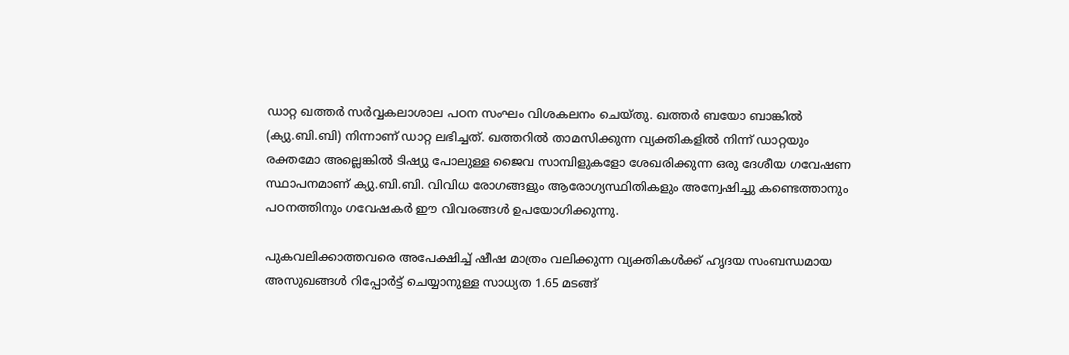ഡാറ്റ ഖത്തര്‍ സര്‍വ്വകലാശാല പഠന സംഘം വിശകലനം ചെയ്തു. ഖത്തര്‍ ബയോ ബാങ്കില്‍ (ക്യു.ബി.ബി) നിന്നാണ് ഡാറ്റ ലഭിച്ചത്. ഖത്തറില്‍ താമസിക്കുന്ന വ്യക്തികളില്‍ നിന്ന് ഡാറ്റയും രക്തമോ അല്ലെങ്കില്‍ ടിഷ്യു പോലുള്ള ജൈവ സാമ്പിളുകളോ ശേഖരിക്കുന്ന ഒരു ദേശീയ ഗവേഷണ സ്ഥാപനമാണ് ക്യു.ബി.ബി. വിവിധ രോഗങ്ങളും ആരോഗ്യസ്ഥിതികളും അന്വേഷിച്ചു കണ്ടെത്താനും പഠനത്തിനും ഗവേഷകര്‍ ഈ വിവരങ്ങള്‍ ഉപയോഗിക്കുന്നു.

പുകവലിക്കാത്തവരെ അപേക്ഷിച്ച് ഷീഷ മാത്രം വലിക്കുന്ന വ്യക്തികള്‍ക്ക് ഹൃദയ സംബന്ധമായ അസുഖങ്ങള്‍ റിപ്പോര്‍ട്ട് ചെയ്യാനുള്ള സാധ്യത 1.65 മടങ്ങ്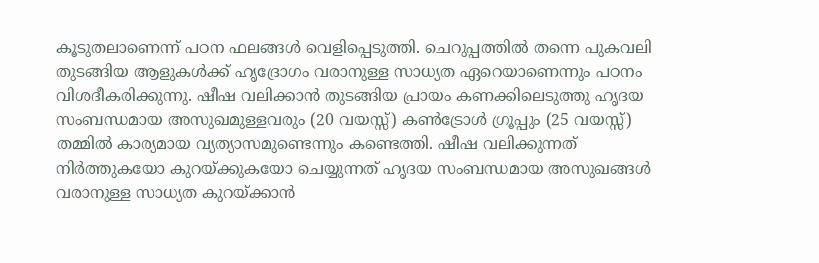കൂടുതലാണെന്ന് പഠന ഫലങ്ങള്‍ വെളിപ്പെടുത്തി. ചെറുപ്പത്തില്‍ തന്നെ പുകവലി തുടങ്ങിയ ആളുകള്‍ക്ക് ഹൃദ്രോഗം വരാനുള്ള സാധ്യത ഏറെയാണെന്നും പഠനം വിശദീകരിക്കുന്നു. ഷീഷ വലിക്കാന്‍ തുടങ്ങിയ പ്രായം കണക്കിലെടുത്തു ഹൃദയ സംബന്ധമായ അസുഖമുള്ളവരും (20 വയസ്സ്) കണ്‍ട്രോള്‍ ഗ്രൂപ്പും (25 വയസ്സ്) തമ്മില്‍ കാര്യമായ വ്യത്യാസമുണ്ടെന്നും കണ്ടെത്തി. ഷീഷ വലിക്കുന്നത് നിര്‍ത്തുകയോ കുറയ്ക്കുകയോ ചെയ്യുന്നത് ഹൃദയ സംബന്ധമായ അസുഖങ്ങള്‍ വരാനുള്ള സാധ്യത കുറയ്ക്കാന്‍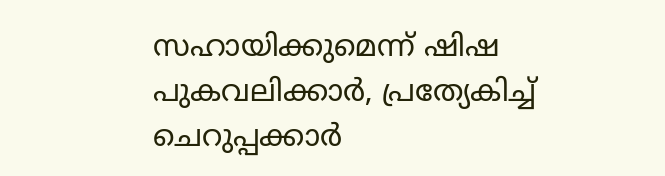സഹായിക്കുമെന്ന് ഷിഷ പുകവലിക്കാര്‍, പ്രത്യേകിച്ച് ചെറുപ്പക്കാര്‍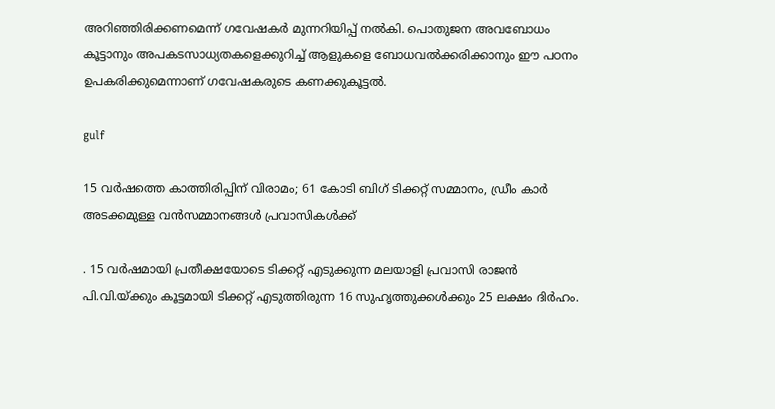അറിഞ്ഞിരിക്കണമെന്ന് ഗവേഷകര്‍ മുന്നറിയിപ്പ് നല്‍കി. പൊതുജന അവബോധം കൂട്ടാനും അപകടസാധ്യതകളെക്കുറിച്ച് ആളുകളെ ബോധവല്‍ക്കരിക്കാനും ഈ പഠനം ഉപകരിക്കുമെന്നാണ് ഗവേഷകരുടെ കണക്കുകൂട്ടല്‍.

gulf

15 വര്‍ഷത്തെ കാത്തിരിപ്പിന് വിരാമം; 61 കോടി ബിഗ് ടിക്കറ്റ് സമ്മാനം, ഡ്രീം കാര്‍ അടക്കമുള്ള വന്‍സമ്മാനങ്ങള്‍ പ്രവാസികള്‍ക്ക്

. 15 വര്‍ഷമായി പ്രതീക്ഷയോടെ ടിക്കറ്റ് എടുക്കുന്ന മലയാളി പ്രവാസി രാജന്‍ പി.വി.യ്ക്കും കൂട്ടമായി ടിക്കറ്റ് എടുത്തിരുന്ന 16 സുഹൃത്തുക്കള്‍ക്കും 25 ലക്ഷം ദിര്‍ഹം.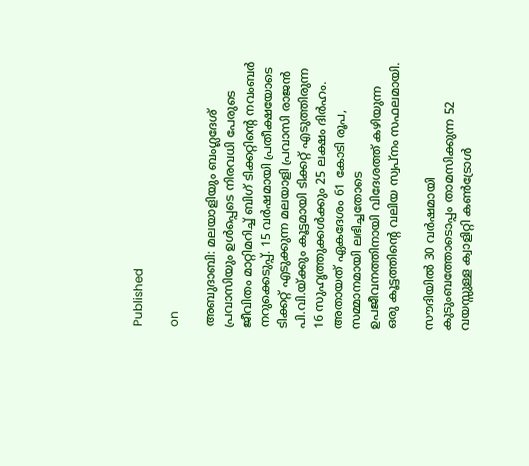Published

on

അബുദാബി: മലയാളിയും ബംഗ്ലദേശ് പ്രവാസിയും ഉള്‍പ്പെടെ നിരവധി പേരുടെ ജീവിതം മാറ്റിമറിച്ച് ബിഗ് ടിക്കറ്റിന്റെ നവംബര്‍ നറുക്കെടുപ്പ്. 15 വര്‍ഷമായി പ്രതീക്ഷയോടെ ടിക്കറ്റ് എടുക്കുന്ന മലയാളി പ്രവാസി രാജന്‍ പി.വി.യ്ക്കും കൂട്ടമായി ടിക്കറ്റ് എടുത്തിരുന്ന 16 സുഹൃത്തുക്കള്‍ക്കും 25 ലക്ഷം ദിര്‍ഹം. അതായത് ഏകദേശം 61 കോടി രൂപ, സമ്മാനമായി ലഭിച്ചതോടെ ഉപജീവനത്തിനായി വിദേശത്ത് കഴിയുന്ന ഒരു കൂട്ടത്തിന്റെ വലിയ സ്വപ്നം സഫലമായി.

സൗദിയില്‍ 30 വര്‍ഷമായി കുടുംബത്തോടൊപ്പം താമസിക്കുന്ന 52 വയസ്സുള്ള ക്വാളിറ്റി കണ്‍ട്രോള്‍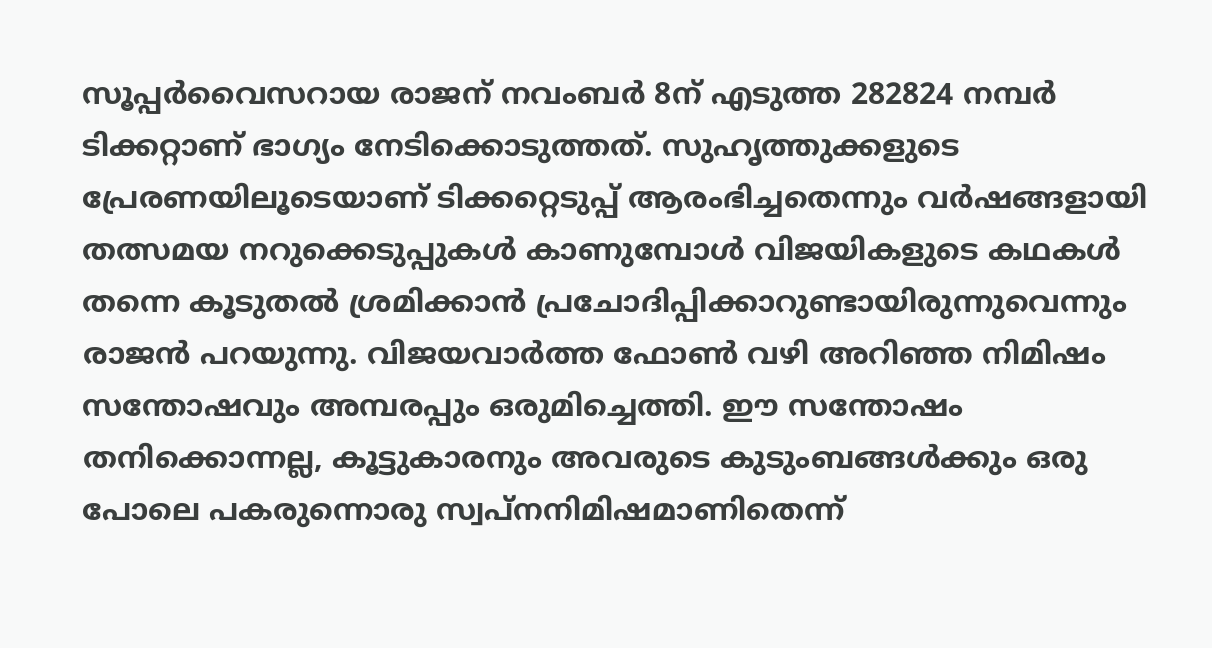സൂപ്പര്‍വൈസറായ രാജന് നവംബര്‍ 8ന് എടുത്ത 282824 നമ്പര്‍ ടിക്കറ്റാണ് ഭാഗ്യം നേടിക്കൊടുത്തത്. സുഹൃത്തുക്കളുടെ പ്രേരണയിലൂടെയാണ് ടിക്കറ്റെടുപ്പ് ആരംഭിച്ചതെന്നും വര്‍ഷങ്ങളായി തത്സമയ നറുക്കെടുപ്പുകള്‍ കാണുമ്പോള്‍ വിജയികളുടെ കഥകള്‍ തന്നെ കൂടുതല്‍ ശ്രമിക്കാന്‍ പ്രചോദിപ്പിക്കാറുണ്ടായിരുന്നുവെന്നും രാജന്‍ പറയുന്നു. വിജയവാര്‍ത്ത ഫോണ്‍ വഴി അറിഞ്ഞ നിമിഷം സന്തോഷവും അമ്പരപ്പും ഒരുമിച്ചെത്തി. ഈ സന്തോഷം തനിക്കൊന്നല്ല, കൂട്ടുകാരനും അവരുടെ കുടുംബങ്ങള്‍ക്കും ഒരു പോലെ പകരുന്നൊരു സ്വപ്നനിമിഷമാണിതെന്ന്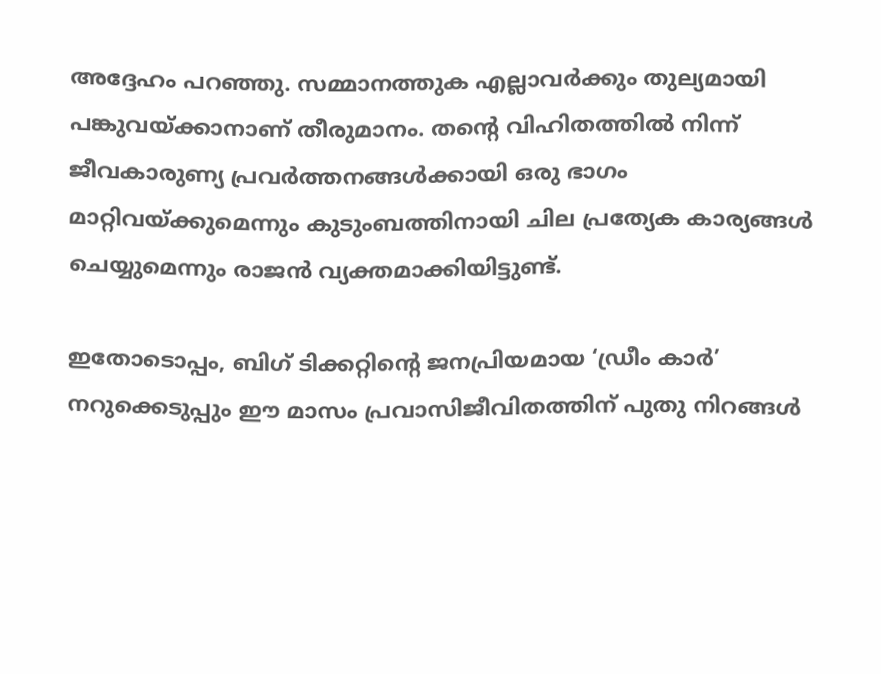അദ്ദേഹം പറഞ്ഞു. സമ്മാനത്തുക എല്ലാവര്‍ക്കും തുല്യമായി പങ്കുവയ്ക്കാനാണ് തീരുമാനം. തന്റെ വിഹിതത്തില്‍ നിന്ന് ജീവകാരുണ്യ പ്രവര്‍ത്തനങ്ങള്‍ക്കായി ഒരു ഭാഗം മാറ്റിവയ്ക്കുമെന്നും കുടുംബത്തിനായി ചില പ്രത്യേക കാര്യങ്ങള്‍ ചെയ്യുമെന്നും രാജന്‍ വ്യക്തമാക്കിയിട്ടുണ്ട്.

ഇതോടൊപ്പം, ബിഗ് ടിക്കറ്റിന്റെ ജനപ്രിയമായ ‘ഡ്രീം കാര്‍’ നറുക്കെടുപ്പും ഈ മാസം പ്രവാസിജീവിതത്തിന് പുതു നിറങ്ങള്‍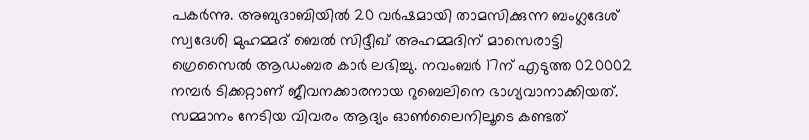പകര്‍ന്നു. അബുദാബിയില്‍ 20 വര്‍ഷമായി താമസിക്കുന്ന ബംഗ്ലദേശ് സ്വദേശി മുഹമ്മദ് ബെല്‍ സിദ്ദീഖ് അഹമ്മദിന് മാസെരാട്ടി ഗ്രെസൈല്‍ ആഡംബര കാര്‍ ലഭിച്ചു. നവംബര്‍ 17ന് എടുത്ത 020002 നമ്പര്‍ ടിക്കറ്റാണ് ജീവനക്കാരനായ റുബെലിനെ ഭാഗ്യവാനാക്കിയത്. സമ്മാനം നേടിയ വിവരം ആദ്യം ഓണ്‍ലൈനിലൂടെ കണ്ടത്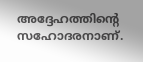അദ്ദേഹത്തിന്റെ സഹോദരനാണ്.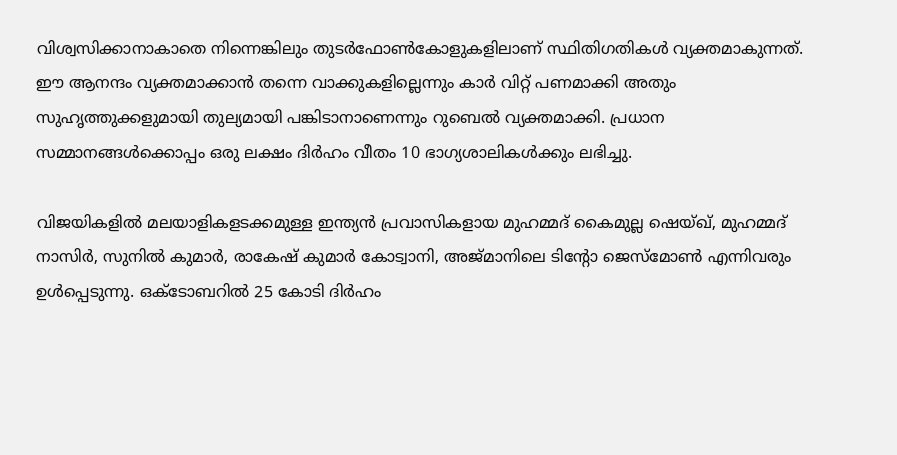വിശ്വസിക്കാനാകാതെ നിന്നെങ്കിലും തുടര്‍ഫോണ്‍കോളുകളിലാണ് സ്ഥിതിഗതികള്‍ വ്യക്തമാകുന്നത്. ഈ ആനന്ദം വ്യക്തമാക്കാന്‍ തന്നെ വാക്കുകളില്ലെന്നും കാര്‍ വിറ്റ് പണമാക്കി അതും സുഹൃത്തുക്കളുമായി തുല്യമായി പങ്കിടാനാണെന്നും റുബെല്‍ വ്യക്തമാക്കി. പ്രധാന സമ്മാനങ്ങള്‍ക്കൊപ്പം ഒരു ലക്ഷം ദിര്‍ഹം വീതം 10 ഭാഗ്യശാലികള്‍ക്കും ലഭിച്ചു.

വിജയികളില്‍ മലയാളികളടക്കമുള്ള ഇന്ത്യന്‍ പ്രവാസികളായ മുഹമ്മദ് കൈമുല്ല ഷെയ്ഖ്, മുഹമ്മദ് നാസിര്‍, സുനില്‍ കുമാര്‍, രാകേഷ് കുമാര്‍ കോട്വാനി, അജ്മാനിലെ ടിന്റോ ജെസ്മോണ്‍ എന്നിവരും ഉള്‍പ്പെടുന്നു. ഒക്ടോബറില്‍ 25 കോടി ദിര്‍ഹം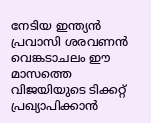നേടിയ ഇന്ത്യന്‍ പ്രവാസി ശരവണന്‍ വെങ്കടാചലം ഈ മാസത്തെ വിജയിയുടെ ടിക്കറ്റ് പ്രഖ്യാപിക്കാന്‍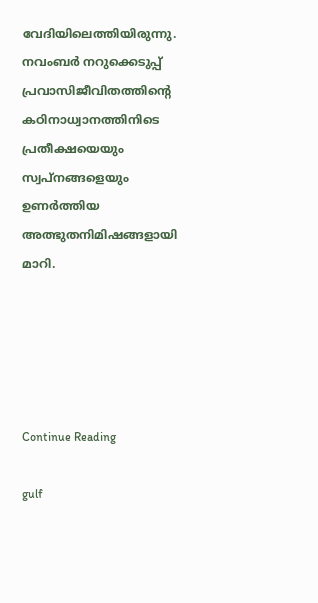വേദിയിലെത്തിയിരുന്നു. നവംബര്‍ നറുക്കെടുപ്പ് പ്രവാസിജീവിതത്തിന്റെ കഠിനാധ്വാനത്തിനിടെ പ്രതീക്ഷയെയും സ്വപ്നങ്ങളെയും ഉണര്‍ത്തിയ അത്ഭുതനിമിഷങ്ങളായി മാറി.





Continue Reading

gulf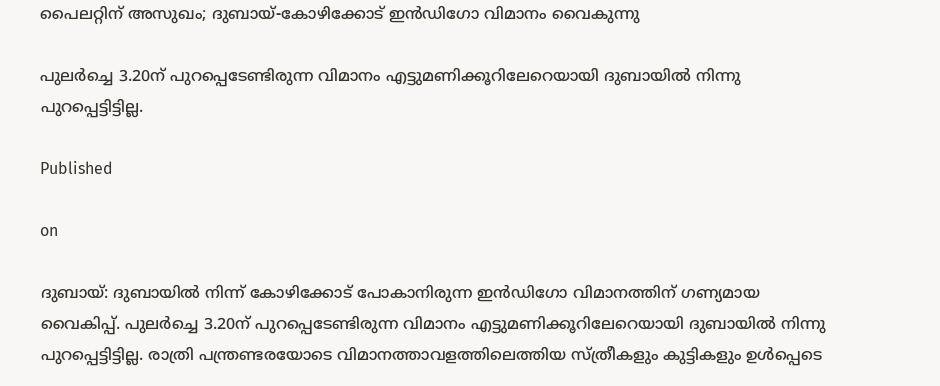പൈലറ്റിന് അസുഖം; ദുബായ്-കോഴിക്കോട് ഇന്‍ഡിഗോ വിമാനം വൈകുന്നു

പുലര്‍ച്ചെ 3.20ന് പുറപ്പെടേണ്ടിരുന്ന വിമാനം എട്ടുമണിക്കൂറിലേറെയായി ദുബായില്‍ നിന്നു പുറപ്പെട്ടിട്ടില്ല.

Published

on

ദുബായ്: ദുബായില്‍ നിന്ന് കോഴിക്കോട് പോകാനിരുന്ന ഇന്‍ഡിഗോ വിമാനത്തിന് ഗണ്യമായ വൈകിപ്പ്. പുലര്‍ച്ചെ 3.20ന് പുറപ്പെടേണ്ടിരുന്ന വിമാനം എട്ടുമണിക്കൂറിലേറെയായി ദുബായില്‍ നിന്നു പുറപ്പെട്ടിട്ടില്ല. രാത്രി പന്ത്രണ്ടരയോടെ വിമാനത്താവളത്തിലെത്തിയ സ്ത്രീകളും കുട്ടികളും ഉള്‍പ്പെടെ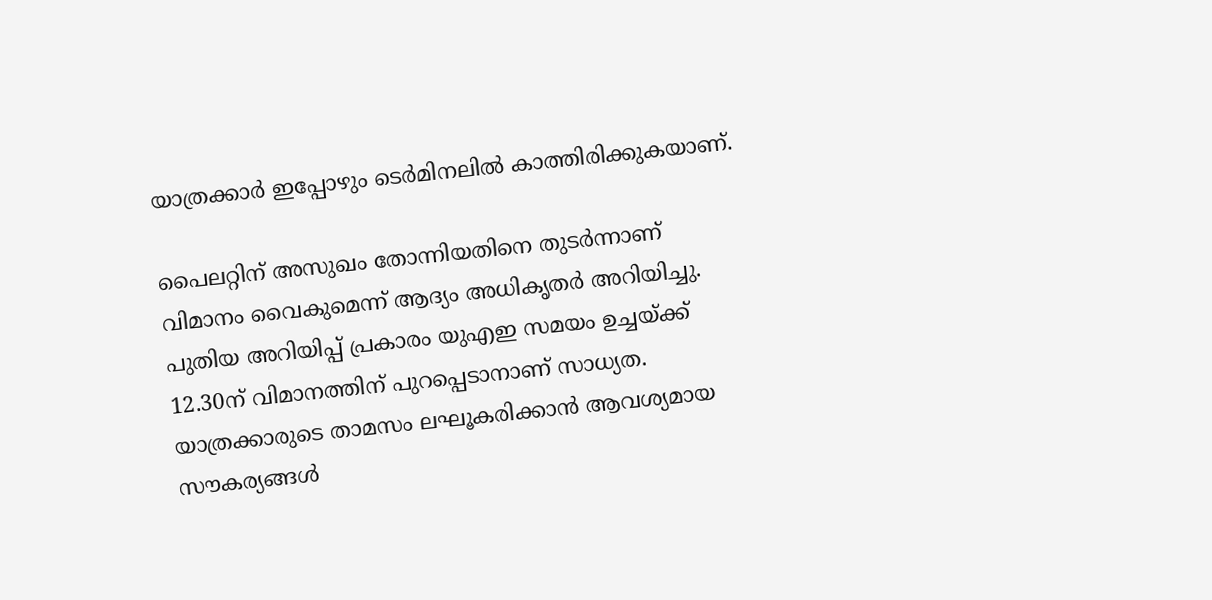യാത്രക്കാര്‍ ഇപ്പോഴും ടെര്‍മിനലില്‍ കാത്തിരിക്കുകയാണ്.

പൈലറ്റിന് അസുഖം തോന്നിയതിനെ തുടര്‍ന്നാണ് വിമാനം വൈകുമെന്ന് ആദ്യം അധികൃതര്‍ അറിയിച്ചു. പുതിയ അറിയിപ്പ് പ്രകാരം യുഎഇ സമയം ഉച്ചയ്ക്ക് 12.30ന് വിമാനത്തിന് പുറപ്പെടാനാണ് സാധ്യത. യാത്രക്കാരുടെ താമസം ലഘൂകരിക്കാന്‍ ആവശ്യമായ സൗകര്യങ്ങള്‍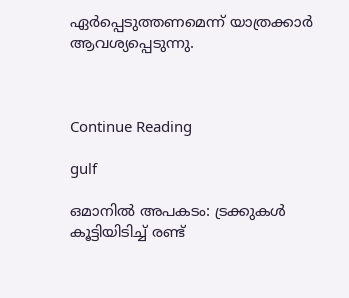ഏര്‍പ്പെടുത്തണമെന്ന് യാത്രക്കാര്‍ ആവശ്യപ്പെടുന്നു.



Continue Reading

gulf

ഒമാനില്‍ അപകടം: ട്രക്കുകള്‍ കൂട്ടിയിടിച്ച് രണ്ട്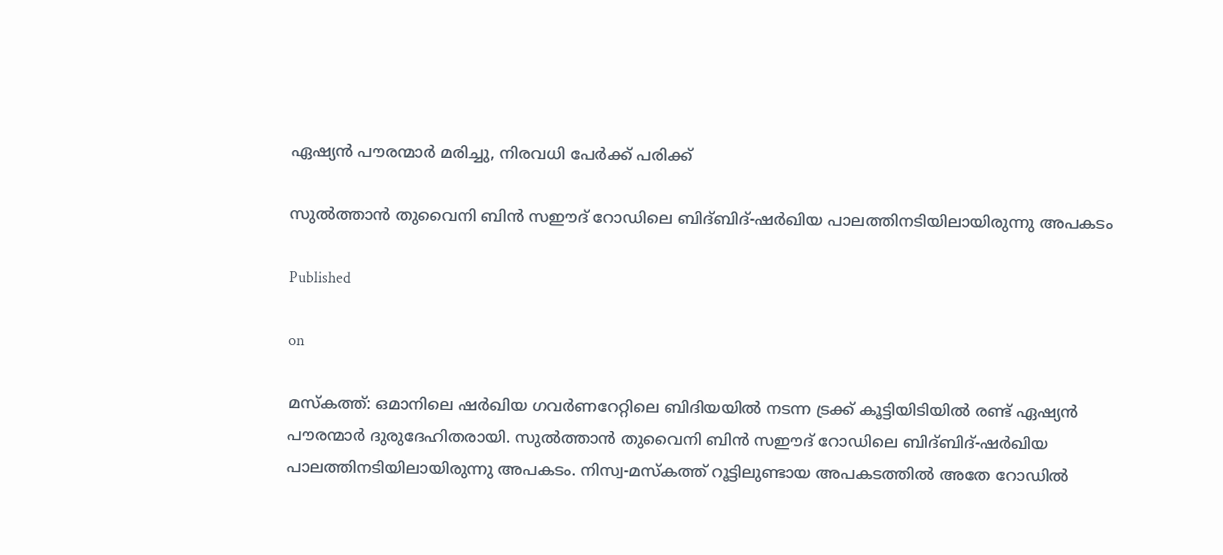ഏഷ്യന്‍ പൗരന്മാര്‍ മരിച്ചു, നിരവധി പേര്‍ക്ക് പരിക്ക്

സുല്‍ത്താന്‍ തുവൈനി ബിന്‍ സഈദ് റോഡിലെ ബിദ്ബിദ്-ഷര്‍ഖിയ പാലത്തിനടിയിലായിരുന്നു അപകടം

Published

on

മസ്‌കത്ത്: ഒമാനിലെ ഷര്‍ഖിയ ഗവര്‍ണറേറ്റിലെ ബിദിയയില്‍ നടന്ന ട്രക്ക് കൂട്ടിയിടിയില്‍ രണ്ട് ഏഷ്യന്‍ പൗരന്മാര്‍ ദുരുദേഹിതരായി. സുല്‍ത്താന്‍ തുവൈനി ബിന്‍ സഈദ് റോഡിലെ ബിദ്ബിദ്-ഷര്‍ഖിയ പാലത്തിനടിയിലായിരുന്നു അപകടം. നിസ്വ-മസ്‌കത്ത് റൂട്ടിലുണ്ടായ അപകടത്തില്‍ അതേ റോഡില്‍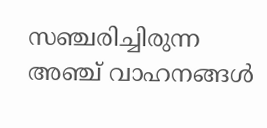സഞ്ചരിച്ചിരുന്ന അഞ്ച് വാഹനങ്ങള്‍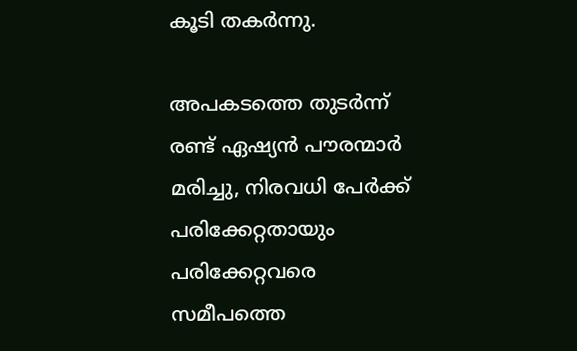കൂടി തകര്‍ന്നു.

അപകടത്തെ തുടര്‍ന്ന് രണ്ട് ഏഷ്യന്‍ പൗരന്മാര്‍ മരിച്ചു, നിരവധി പേര്‍ക്ക് പരിക്കേറ്റതായും പരിക്കേറ്റവരെ സമീപത്തെ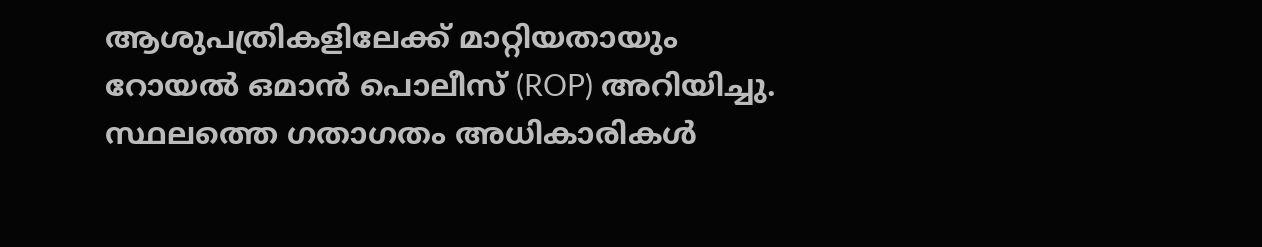ആശുപത്രികളിലേക്ക് മാറ്റിയതായും റോയല്‍ ഒമാന്‍ പൊലീസ് (ROP) അറിയിച്ചു. സ്ഥലത്തെ ഗതാഗതം അധികാരികള്‍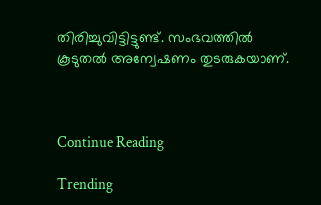തിരിച്ചുവിട്ടിട്ടുണ്ട്. സംഭവത്തില്‍ കൂടുതല്‍ അന്വേഷണം തുടരുകയാണ്.



Continue Reading

Trending